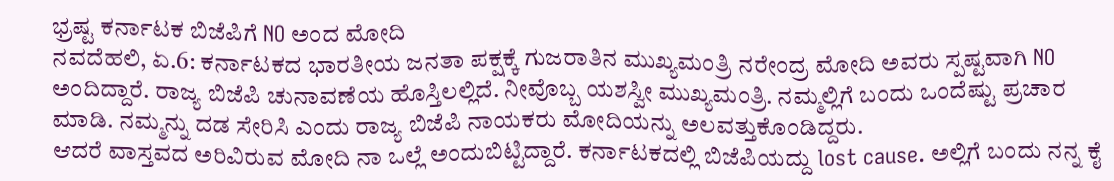ಭ್ರಷ್ಟ ಕರ್ನಾಟಕ ಬಿಜೆಪಿಗೆ NO ಅಂದ ಮೋದಿ
ನವದೆಹಲಿ, ಏ.6: ಕರ್ನಾಟಕದ ಭಾರತೀಯ ಜನತಾ ಪಕ್ಷಕ್ಕೆ ಗುಜರಾತಿನ ಮುಖ್ಯಮಂತ್ರಿ ನರೇಂದ್ರ ಮೋದಿ ಅವರು ಸ್ಪಷ್ಟವಾಗಿ NO ಅಂದಿದ್ದಾರೆ. ರಾಜ್ಯ ಬಿಜೆಪಿ ಚುನಾವಣೆಯ ಹೊಸ್ತಿಲಲ್ಲಿದೆ. ನೀವೊಬ್ಬ ಯಶಸ್ವೀ ಮುಖ್ಯಮಂತ್ರಿ. ನಮ್ಮಲ್ಲಿಗೆ ಬಂದು ಒಂದೆಷ್ಟು ಪ್ರಚಾರ ಮಾಡಿ. ನಮ್ಮನ್ನು ದಡ ಸೇರಿಸಿ ಎಂದು ರಾಜ್ಯ ಬಿಜೆಪಿ ನಾಯಕರು ಮೋದಿಯನ್ನು ಅಲವತ್ತುಕೊಂಡಿದ್ದರು.
ಆದರೆ ವಾಸ್ತವದ ಅರಿವಿರುವ ಮೋದಿ ನಾ ಒಲ್ಲೆ ಅಂದುಬಿಟ್ಟಿದ್ದಾರೆ. ಕರ್ನಾಟಕದಲ್ಲಿ ಬಿಜೆಪಿಯದ್ದು lost cause. ಅಲ್ಲಿಗೆ ಬಂದು ನನ್ನ ಕೈ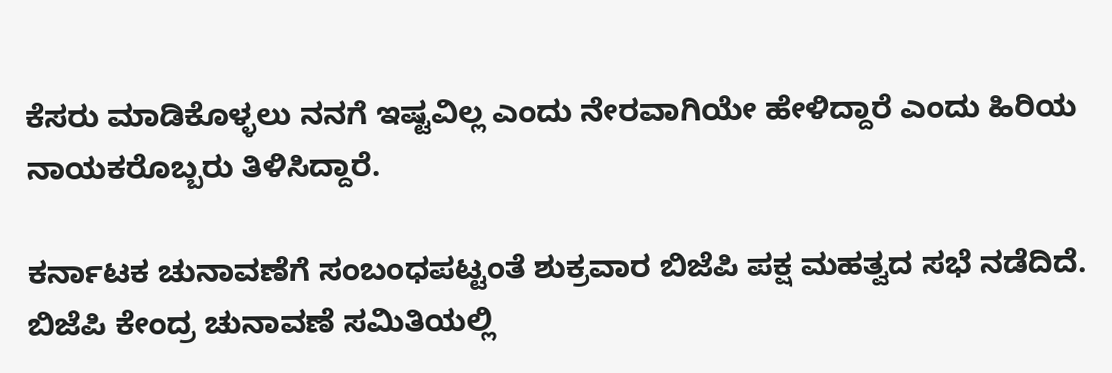ಕೆಸರು ಮಾಡಿಕೊಳ್ಳಲು ನನಗೆ ಇಷ್ಟವಿಲ್ಲ ಎಂದು ನೇರವಾಗಿಯೇ ಹೇಳಿದ್ದಾರೆ ಎಂದು ಹಿರಿಯ ನಾಯಕರೊಬ್ಬರು ತಿಳಿಸಿದ್ದಾರೆ.

ಕರ್ನಾಟಕ ಚುನಾವಣೆಗೆ ಸಂಬಂಧಪಟ್ಟಂತೆ ಶುಕ್ರವಾರ ಬಿಜೆಪಿ ಪಕ್ಷ ಮಹತ್ವದ ಸಭೆ ನಡೆದಿದೆ. ಬಿಜೆಪಿ ಕೇಂದ್ರ ಚುನಾವಣೆ ಸಮಿತಿಯಲ್ಲಿ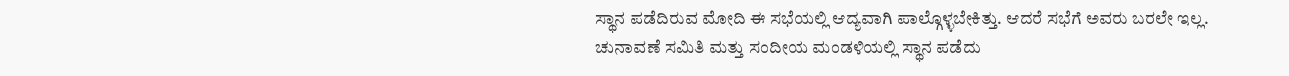ಸ್ಥಾನ ಪಡೆದಿರುವ ಮೋದಿ ಈ ಸಭೆಯಲ್ಲಿ ಆದ್ಯವಾಗಿ ಪಾಲ್ಗೊಳ್ಳಬೇಕಿತ್ತು. ಆದರೆ ಸಭೆಗೆ ಅವರು ಬರಲೇ ಇಲ್ಲ.
ಚುನಾವಣೆ ಸಮಿತಿ ಮತ್ತು ಸಂದೀಯ ಮಂಡಳಿಯಲ್ಲಿ ಸ್ಥಾನ ಪಡೆದು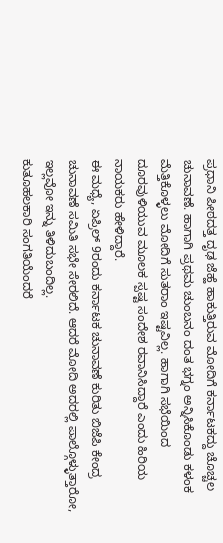ಪ್ರಧಾನಿ ಪೀಠದತ್ತ ದೃಢ ಜೆಹ್ಹೆ ಹಾಕುತ್ತಿರುವ ಮೋದಿಗೆ ಕರ್ನಾಟಕದ್ದು ಚೊಚ್ಚಲ ಚುನಾವಣೆ. ಹಾಗಾಗಿ ಪ್ರಥಮ ಚುಂಬನಂ ದಂತ ಭಗ್ನಂ ಅನ್ನಿಸಿಕೊಂಡು ಕಳಂಕ ಮೆತ್ತಿಕೊಳ್ಳಲು ಮೋದಿಗೆ ಸುತರಾಂ ಇಷ್ಟವಿಲ್ಲ. ಹಾಗಾಗಿ ಸಭೆಯಿಂದ ದೂರವುಳಿಯುವ ಮೂಲಕ ಸ್ಪಷ್ಟ ಸಂದೇಶ ರವಾನಿಸಿದ್ದಾರೆ ಎಂದು ಹಿರಿಯ ನಾಯಕರು ಹೇಳಿದ್ದಾರೆ.
ಈ ಮಧ್ಯೆ, ಏಪ್ರಿಲ್ 9ರಂದು ಕರ್ನಾಟಕ ಚುನಾವಣೆ ಕುರಿತು ಬಿಜೆಪಿ ಕೇಂದ್ರ ಚುನಾವಣೆ ಸಮಿತಿ ಸಭೇ ಸೇರಲಿದೆ. ಆದರೆ ಮೋದಿ ಅದರಲ್ಲಿ ಪಾಲ್ಗೊಳ್ಳುತ್ತಾರೋ, ಇಲ್ಲವೋ ಇನ್ನು ತಿಳಿದುಬಂದಿಲ್ಲ.
ಕುತೂಹಲಕಾರಿ ಸಂಗತಿಯೆಂದರೆ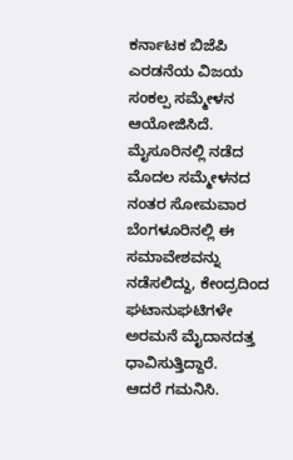ಕರ್ನಾಟಕ ಬಿಜೆಪಿ ಎರಡನೆಯ ವಿಜಯ ಸಂಕಲ್ಪ ಸಮ್ಮೇಳನ ಆಯೋಜಿಸಿದೆ. ಮೈಸೂರಿನಲ್ಲಿ ನಡೆದ ಮೊದಲ ಸಮ್ಮೇಳನದ ನಂತರ ಸೋಮವಾರ ಬೆಂಗಳೂರಿನಲ್ಲಿ ಈ ಸಮಾವೇಶವನ್ನು ನಡೆಸಲಿದ್ದು, ಕೇಂದ್ರದಿಂದ ಘಟಾನುಘಟಿಗಳೇ ಅರಮನೆ ಮೈದಾನದತ್ತ ಧಾವಿಸುತ್ತಿದ್ದಾರೆ.
ಆದರೆ ಗಮನಿಸಿ.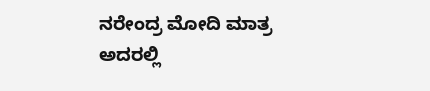ನರೇಂದ್ರ ಮೋದಿ ಮಾತ್ರ ಅದರಲ್ಲಿ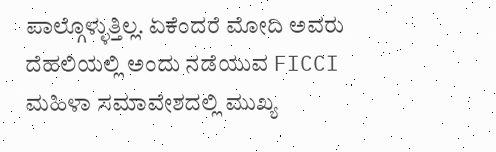ಪಾಲ್ಗೊಳ್ಳುತ್ತಿಲ್ಲ. ಏಕೆಂದರೆ ಮೋದಿ ಅವರು ದೆಹಲಿಯಲ್ಲಿ ಅಂದು ನಡೆಯುವ FICCI ಮಹಿಳಾ ಸಮಾವೇಶದಲ್ಲಿ ಮುಖ್ಯ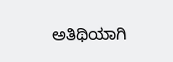ಅತಿಥಿಯಾಗಿ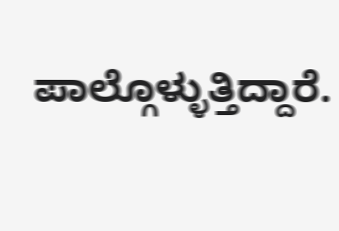ಪಾಲ್ಗೊಳ್ಳುತ್ತಿದ್ದಾರೆ.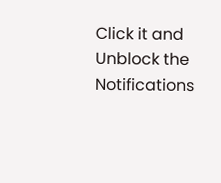Click it and Unblock the Notifications